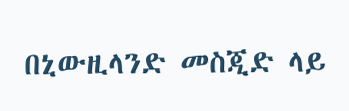በኒውዚላንድ መስጂድ ላይ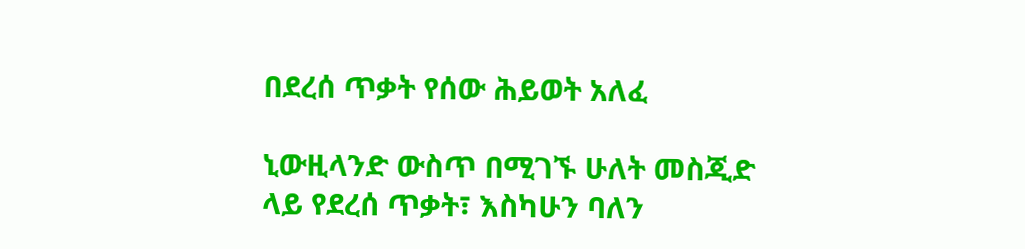በደረሰ ጥቃት የሰው ሕይወት አለፈ

ኒውዚላንድ ውስጥ በሚገኙ ሁለት መስጂድ ላይ የደረሰ ጥቃት፣ እስካሁን ባለን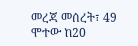መረጃ መሰረት፣ 49 ሞተው ከ20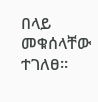በላይ መቁሰላቸው ተገለፀ።